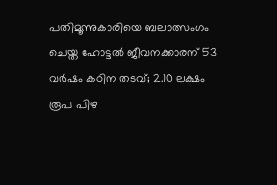പതിമൂന്നുകാരിയെ ബലാത്സംഗം ചെയ്ത ഹോട്ടല്‍ ജീവനക്കാരന് 53 വര്‍ഷം കഠിന തടവ്; 2.10 ലക്ഷം രൂപ പിഴ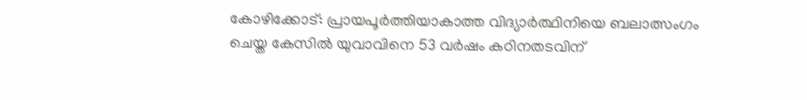കോഴിക്കോട്: പ്രായപൂര്‍ത്തിയാകാത്ത വിദ്യാര്‍ത്ഥിനിയെ ബലാത്സംഗം ചെയ്ത കേസില്‍ യുവാവിനെ 53 വര്‍ഷം കഠിനതടവിന്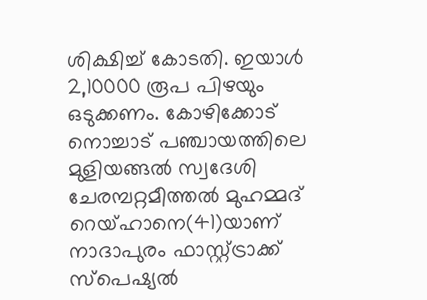ശിക്ഷിച്ച് കോടതി. ഇയാള്‍ 2,10000 രൂപ പിഴയും ഒടുക്കണം. കോഴിക്കോട് നൊച്ചാട് പഞ്ചായത്തിലെ മുളിയങ്ങല്‍ സ്വദേശി ചേരമ്പറ്റമീത്തല്‍ മുഹമ്മദ് റെയ്ഹാനെ(41)യാണ് നാദാപുരം ഫാസ്റ്റ്ട്രാക്ക് സ്‌പെഷ്യല്‍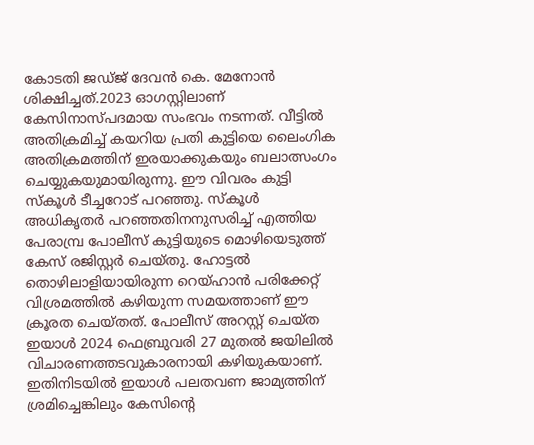കോടതി ജഡ്ജ് ദേവന്‍ കെ. മേനോന്‍ ശിക്ഷിച്ചത്.2023 ഓഗസ്റ്റിലാണ് കേസിനാസ്പദമായ സംഭവം നടന്നത്. വീട്ടില്‍ അതിക്രമിച്ച് കയറിയ പ്രതി കുട്ടിയെ ലൈംഗിക അതിക്രമത്തിന് ഇരയാക്കുകയും ബലാത്സംഗം ചെയ്യുകയുമായിരുന്നു. ഈ വിവരം കുട്ടി സ്‌കൂള്‍ ടീച്ചറോട് പറഞ്ഞു. സ്‌കൂള്‍ അധികൃതര്‍ പറഞ്ഞതിനനുസരിച്ച് എത്തിയ പേരാമ്പ്ര പോലീസ് കുട്ടിയുടെ മൊഴിയെടുത്ത് കേസ് രജിസ്റ്റര്‍ ചെയ്തു. ഹോട്ടല്‍ തൊഴിലാളിയായിരുന്ന റെയ്ഹാന്‍ പരിക്കേറ്റ് വിശ്രമത്തില്‍ കഴിയുന്ന സമയത്താണ് ഈ ക്രൂരത ചെയ്തത്. പോലീസ് അറസ്റ്റ് ചെയ്ത ഇയാള്‍ 2024 ഫെബ്രുവരി 27 മുതല്‍ ജയിലില്‍ വിചാരണത്തടവുകാരനായി കഴിയുകയാണ്. ഇതിനിടയില്‍ ഇയാള്‍ പലതവണ ജാമ്യത്തിന് ശ്രമിച്ചെങ്കിലും കേസിന്റെ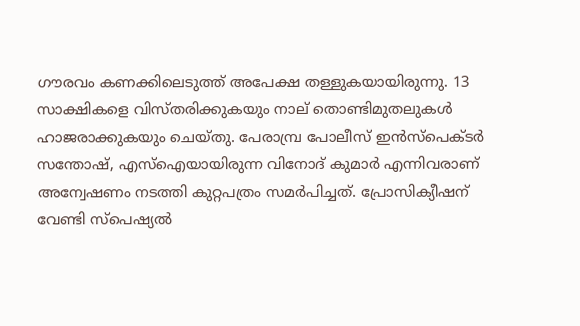ഗൗരവം കണക്കിലെടുത്ത് അപേക്ഷ തള്ളുകയായിരുന്നു. 13 സാക്ഷികളെ വിസ്തരിക്കുകയും നാല് തൊണ്ടിമുതലുകള്‍ ഹാജരാക്കുകയും ചെയ്തു. പേരാമ്പ്ര പോലീസ് ഇന്‍സ്‌പെക്ടര്‍ സന്തോഷ്, എസ്‌ഐയായിരുന്ന വിനോദ് കുമാര്‍ എന്നിവരാണ് അന്വേഷണം നടത്തി കുറ്റപത്രം സമര്‍പിച്ചത്. പ്രോസിക്യീഷന് വേണ്ടി സ്‌പെഷ്യല്‍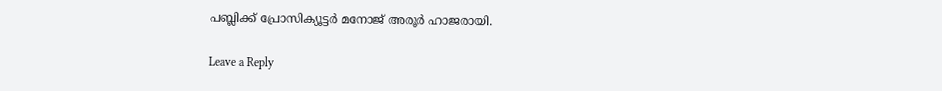പബ്ലിക്ക് പ്രോസിക്യൂട്ടര്‍ മനോജ് അരൂര്‍ ഹാജരായി.

Leave a Reply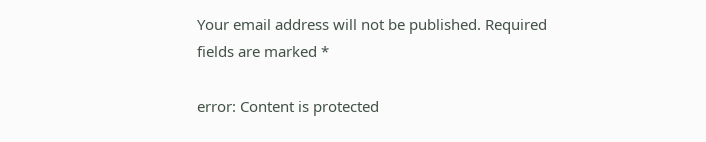Your email address will not be published. Required fields are marked *

error: Content is protected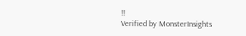!!
Verified by MonsterInsights